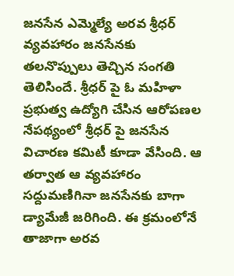జనసేన ఎమ్మెల్యే అరవ శ్రీధర్ వ్యవహారం జనసేనకు తలనొప్పులు తెచ్చిన సంగతి తెలిసిందే. శ్రీధర్ పై ఓ మహిళా ప్రభుత్వ ఉద్యోగి చేసిన ఆరోపణల నేపథ్యంలో శ్రీధర్ పై జనసేన విచారణ కమిటీ కూడా వేసింది. ఆ తర్వాత ఆ వ్యవహారం సద్దుమణిగినా జనసేనకు బాగా డ్యామేజీ జరిగింది. ఈ క్రమంలోనే తాజాగా అరవ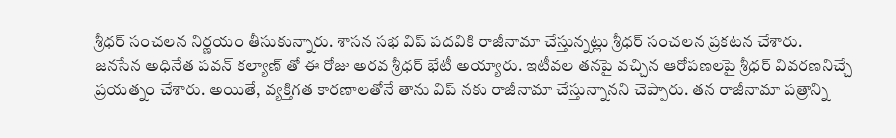శ్రీధర్ సంచలన నిర్ణయం తీసుకున్నారు. శాసన సభ విప్ పదవికి రాజీనామా చేస్తున్నట్లు శ్రీధర్ సంచలన ప్రకటన చేశారు.
జనసేన అధినేత పవన్ కల్యాణ్ తో ఈ రోజు అరవ శ్రీధర్ భేటీ అయ్యారు. ఇటీవల తనపై వచ్చిన ఆరోపణలపై శ్రీధర్ వివరణనిచ్చే ప్రయత్నం చేశారు. అయితే, వ్యక్తిగత కారణాలతోనే తాను విప్ నకు రాజీనామా చేస్తున్నానని చెప్పారు. తన రాజీనామా పత్రాన్ని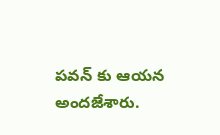పవన్ కు ఆయన అందజేశారు.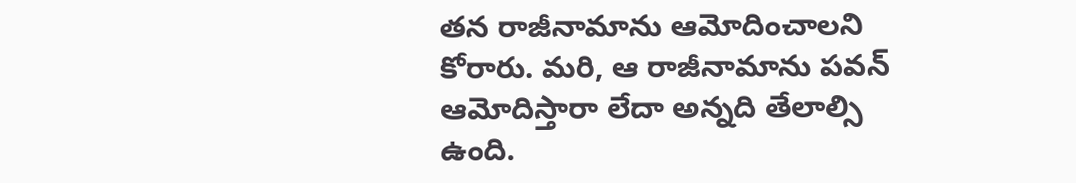తన రాజీనామాను ఆమోదించాలని కోరారు. మరి, ఆ రాజీనామాను పవన్ ఆమోదిస్తారా లేదా అన్నది తేలాల్సి ఉంది.